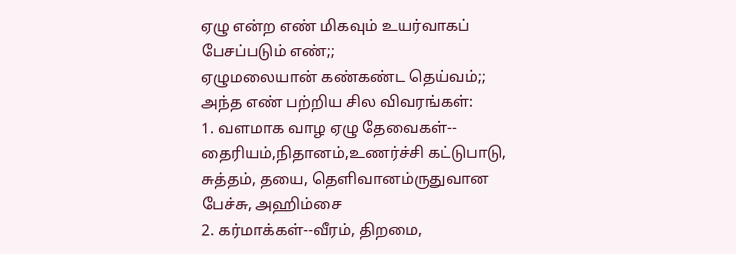ஏழு என்ற எண் மிகவும் உயர்வாகப் பேசப்படும் எண்;;
ஏழுமலையான் கண்கண்ட தெய்வம்;;
அந்த எண் பற்றிய சில விவரங்கள்:
1. வளமாக வாழ ஏழு தேவைகள்-- தைரியம்,நிதானம்,உணர்ச்சி கட்டுபாடு, சுத்தம், தயை, தெளிவானம்ருதுவான பேச்சு, அஹிம்சை
2. கர்மாக்கள்--வீரம், திறமை,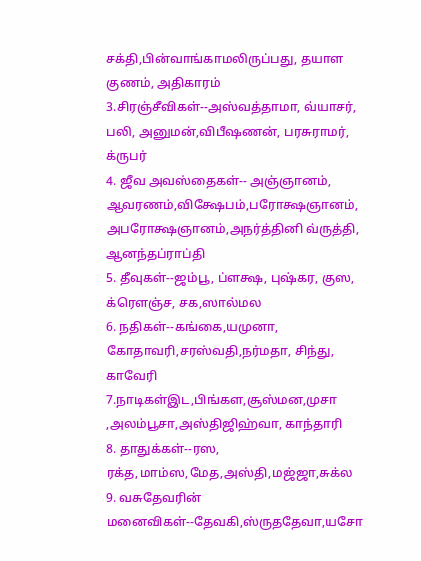சக்தி,பின்வாங்காமலிருப்பது, தயாள குணம், அதிகாரம்
3.சிரஞ்சீவிகள்--அஸ்வத்தாமா, வ்யாசர், பலி, அனுமன்,விபீஷணன், பரசுராமர், க்ருபர்
4. ஜீவ அவஸ்தைகள்-- அஞ்ஞானம், ஆவரணம்,விக்ஷேபம்,பரோக்ஷஞானம், அபரோக்ஷஞானம்,அநர்த்தினி வ்ருத்தி, ஆனந்தப்ராப்தி
5. தீவுகள்--ஜம்பூ, ப்ளக்ஷ, புஷ்கர, குஸ, க்ரௌஞ்ச, சக,ஸால்மல
6. நதிகள்--கங்கை,யமுனா, கோதாவரி,சரஸ்வதி,நர்மதா, சிந்து, காவேரி
7.நாடிகள்இட,பிங்கள,சூஸ்மன,முசா ,அலம்பூசா,அஸ்திஜிஹ்வா, காந்தாரி
8. தாதுக்கள்--ரஸ, ரக்த,மாம்ஸ,மேத,அஸ்தி,மஜ்ஜா,சுக்ல
9. வசுதேவரின் மனைவிகள்--தேவகி,ஸ்ருததேவா,யசோ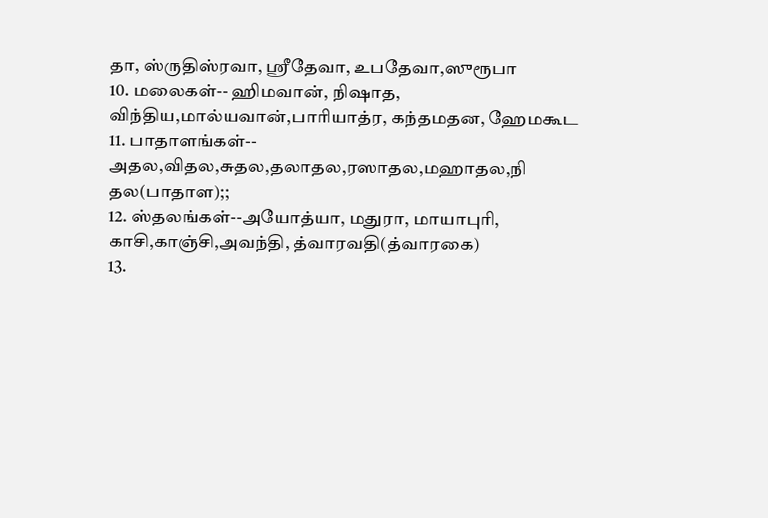தா, ஸ்ருதிஸ்ரவா, ஸ்ரீதேவா, உபதேவா,ஸுரூபா
10. மலைகள்-- ஹிமவான், நிஷாத, விந்திய,மால்யவான்,பாரியாத்ர, கந்தமதன, ஹேமகூட
11. பாதாளங்கள்-- அதல,விதல,சுதல,தலாதல,ரஸாதல,மஹாதல,நி தல(பாதாள);;
12. ஸ்தலங்கள்--அயோத்யா, மதுரா, மாயாபுரி, காசி,காஞ்சி,அவந்தி, த்வாரவதி(த்வாரகை)
13.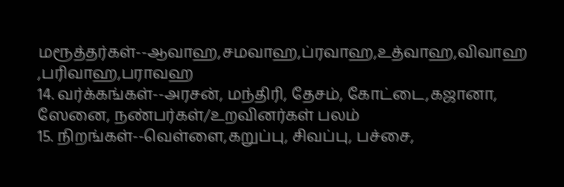மரூத்தர்கள்--ஆவாஹ,சமவாஹ,ப்ரவாஹ,உத்வாஹ,விவாஹ ,பரிவாஹ,பராவஹ
14. வர்க்கங்கள்--அரசன், மந்திரி, தேசம், கோட்டை,கஜானா, ஸேனை, நண்பர்கள்/உறவினர்கள் பலம்
15. நிறங்கள்--வெள்ளை,கறுப்பு, சிவப்பு, பச்சை,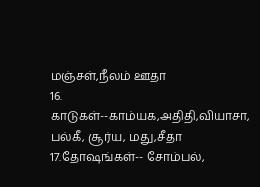மஞ்சள்,நீலம் ஊதா
16. காடுகள்--காம்யக,அதிதி,வியாசா, பல்கீ, சூர்ய, மது,சீதா
17.தோஷங்கள்-- சோம்பல்,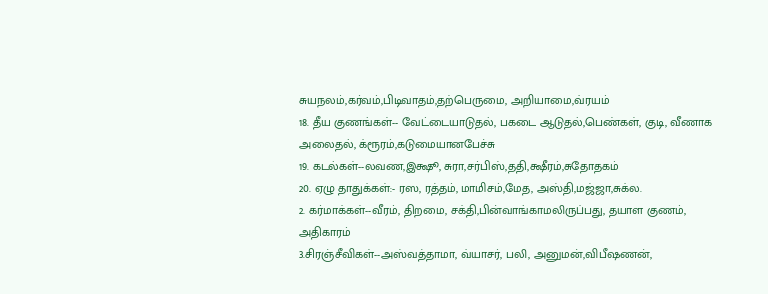சுயநலம்,கர்வம்,பிடிவாதம்,தற்பெருமை, அறியாமை,வ்ரயம்
18. தீய குணங்கள்-- வேட்டையாடுதல், பகடை ஆடுதல்,பெண்கள், குடி, வீணாக அலைதல், க்ரூரம்,கடுமையானபேச்சு
19. கடல்கள்--லவண,இக்ஷூ, சுரா,சர்பிஸ்,ததி,க்ஷீரம்,சுதோதகம்
20. ஏழு தாதுக்கள்:- ரஸ, ரத்தம், மாமிசம்,மேத, அஸ்தி,மஜ்ஜா,சுக்ல.
2. கர்மாக்கள்--வீரம், திறமை, சக்தி,பின்வாங்காமலிருப்பது, தயாள குணம், அதிகாரம்
3.சிரஞ்சீவிகள்--அஸ்வத்தாமா, வ்யாசர், பலி, அனுமன்,விபீஷணன்,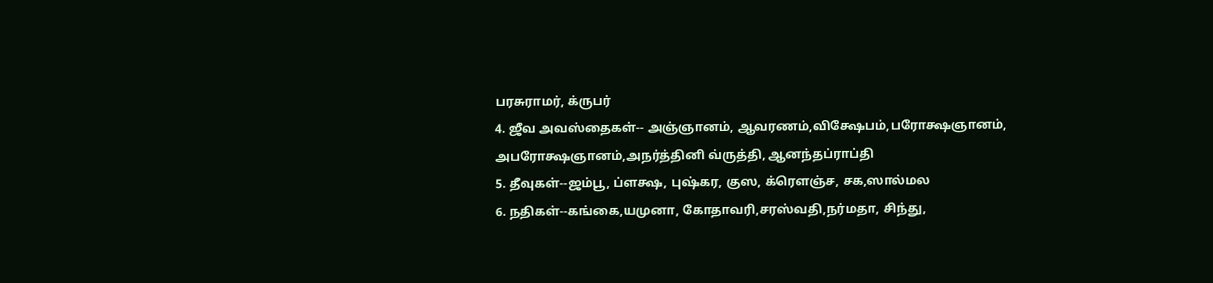பரசுராமர், க்ருபர்
4. ஜீவ அவஸ்தைகள்-- அஞ்ஞானம், ஆவரணம்,விக்ஷேபம்,பரோக்ஷஞானம், அபரோக்ஷஞானம்,அநர்த்தினி வ்ருத்தி, ஆனந்தப்ராப்தி
5. தீவுகள்--ஜம்பூ, ப்ளக்ஷ, புஷ்கர, குஸ, க்ரௌஞ்ச, சக,ஸால்மல
6. நதிகள்--கங்கை,யமுனா, கோதாவரி,சரஸ்வதி,நர்மதா, சிந்து,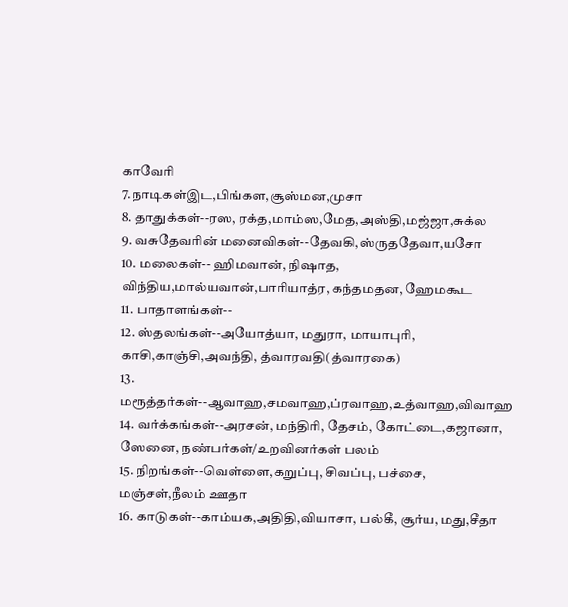காவேரி
7.நாடிகள்இட,பிங்கள,சூஸ்மன,முசா
8. தாதுக்கள்--ரஸ, ரக்த,மாம்ஸ,மேத,அஸ்தி,மஜ்ஜா,சுக்ல
9. வசுதேவரின் மனைவிகள்--தேவகி,ஸ்ருததேவா,யசோ
10. மலைகள்-- ஹிமவான், நிஷாத, விந்திய,மால்யவான்,பாரியாத்ர, கந்தமதன, ஹேமகூட
11. பாதாளங்கள்--
12. ஸ்தலங்கள்--அயோத்யா, மதுரா, மாயாபுரி, காசி,காஞ்சி,அவந்தி, த்வாரவதி(த்வாரகை)
13. மரூத்தர்கள்--ஆவாஹ,சமவாஹ,ப்ரவாஹ,உத்வாஹ,விவாஹ
14. வர்க்கங்கள்--அரசன், மந்திரி, தேசம், கோட்டை,கஜானா, ஸேனை, நண்பர்கள்/உறவினர்கள் பலம்
15. நிறங்கள்--வெள்ளை,கறுப்பு, சிவப்பு, பச்சை, மஞ்சள்,நீலம் ஊதா
16. காடுகள்--காம்யக,அதிதி,வியாசா, பல்கீ, சூர்ய, மது,சீதா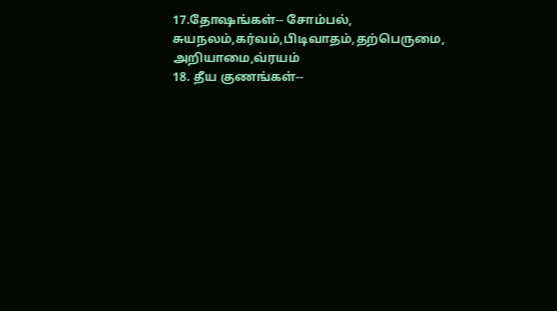17.தோஷங்கள்-- சோம்பல், சுயநலம்,கர்வம்,பிடிவாதம்,தற்பெருமை, அறியாமை,வ்ரயம்
18. தீய குணங்கள்--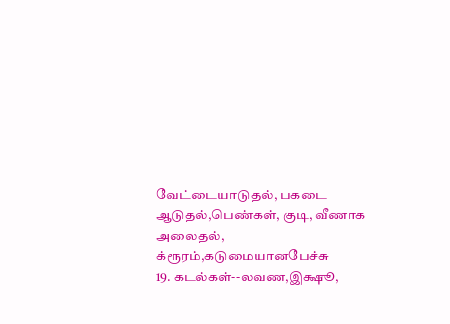வேட்டையாடுதல், பகடை ஆடுதல்,பெண்கள், குடி, வீணாக அலைதல், க்ரூரம்,கடுமையானபேச்சு
19. கடல்கள்--லவண,இக்ஷூ,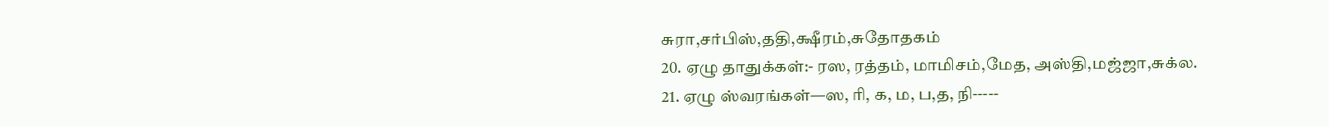சுரா,சர்பிஸ்,ததி,க்ஷீரம்,சுதோதகம்
20. ஏழு தாதுக்கள்:- ரஸ, ரத்தம், மாமிசம்,மேத, அஸ்தி,மஜ்ஜா,சுக்ல.
21. ஏழு ஸ்வரங்கள்—ஸ, ரி, க, ம, ப,த, நி-----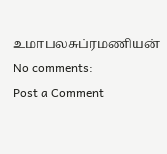உமாபலசுப்ரமணியன்
No comments:
Post a Comment